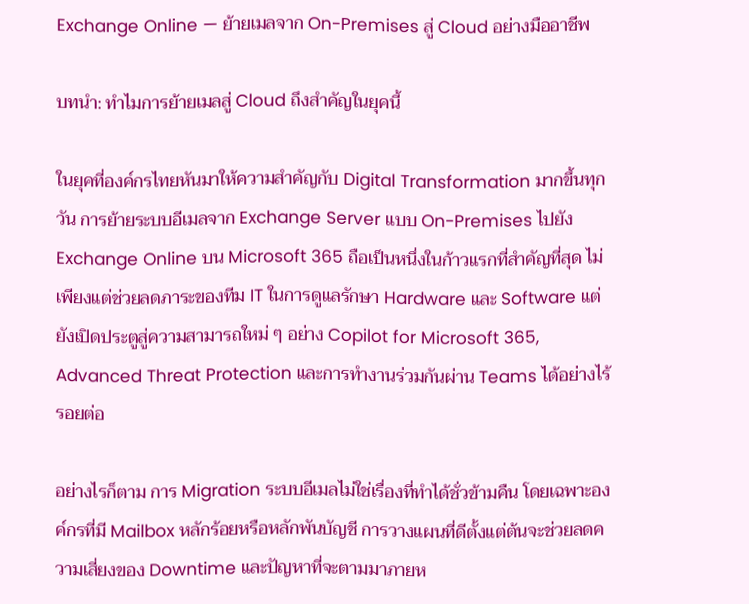Exchange Online — ย้ายเมลจาก On-Premises สู่ Cloud อย่างมืออาชีพ

บทนำ: ทำไมการย้ายเมลสู่ Cloud ถึงสำคัญในยุคนี้

ในยุคที่องค์กรไทยหันมาให้ความสำคัญกับ Digital Transformation มากขึ้นทุกวัน การย้ายระบบอีเมลจาก Exchange Server แบบ On-Premises ไปยัง Exchange Online บน Microsoft 365 ถือเป็นหนึ่งในก้าวแรกที่สำคัญที่สุด ไม่เพียงแต่ช่วยลดภาระของทีม IT ในการดูแลรักษา Hardware และ Software แต่ยังเปิดประตูสู่ความสามารถใหม่ ๆ อย่าง Copilot for Microsoft 365, Advanced Threat Protection และการทำงานร่วมกันผ่าน Teams ได้อย่างไร้รอยต่อ

อย่างไรก็ตาม การ Migration ระบบอีเมลไม่ใช่เรื่องที่ทำได้ชั่วข้ามคืน โดยเฉพาะองค์กรที่มี Mailbox หลักร้อยหรือหลักพันบัญชี การวางแผนที่ดีตั้งแต่ต้นจะช่วยลดความเสี่ยงของ Downtime และปัญหาที่จะตามมาภายห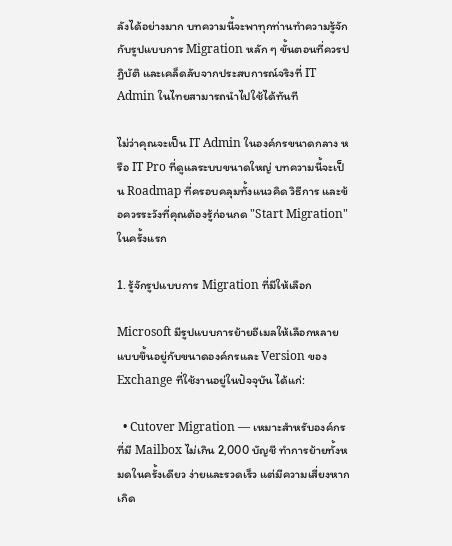ลังได้อย่างมาก บทความนี้จะพาทุกท่านทำความรู้จักกับรูปแบบการ Migration หลัก ๆ ขั้นตอนที่ควรปฏิบัติ และเคล็ดลับจากประสบการณ์จริงที่ IT Admin ในไทยสามารถนำไปใช้ได้ทันที

ไม่ว่าคุณจะเป็น IT Admin ในองค์กรขนาดกลาง หรือ IT Pro ที่ดูแลระบบขนาดใหญ่ บทความนี้จะเป็น Roadmap ที่ครอบคลุมทั้งแนวคิด วิธีการ และข้อควรระวังที่คุณต้องรู้ก่อนกด "Start Migration" ในครั้งแรก

1. รู้จักรูปแบบการ Migration ที่มีให้เลือก

Microsoft มีรูปแบบการย้ายอีเมลให้เลือกหลายแบบขึ้นอยู่กับขนาดองค์กรและ Version ของ Exchange ที่ใช้งานอยู่ในปัจจุบัน ได้แก่:

  • Cutover Migration — เหมาะสำหรับองค์กรที่มี Mailbox ไม่เกิน 2,000 บัญชี ทำการย้ายทั้งหมดในครั้งเดียว ง่ายและรวดเร็ว แต่มีความเสี่ยงหากเกิด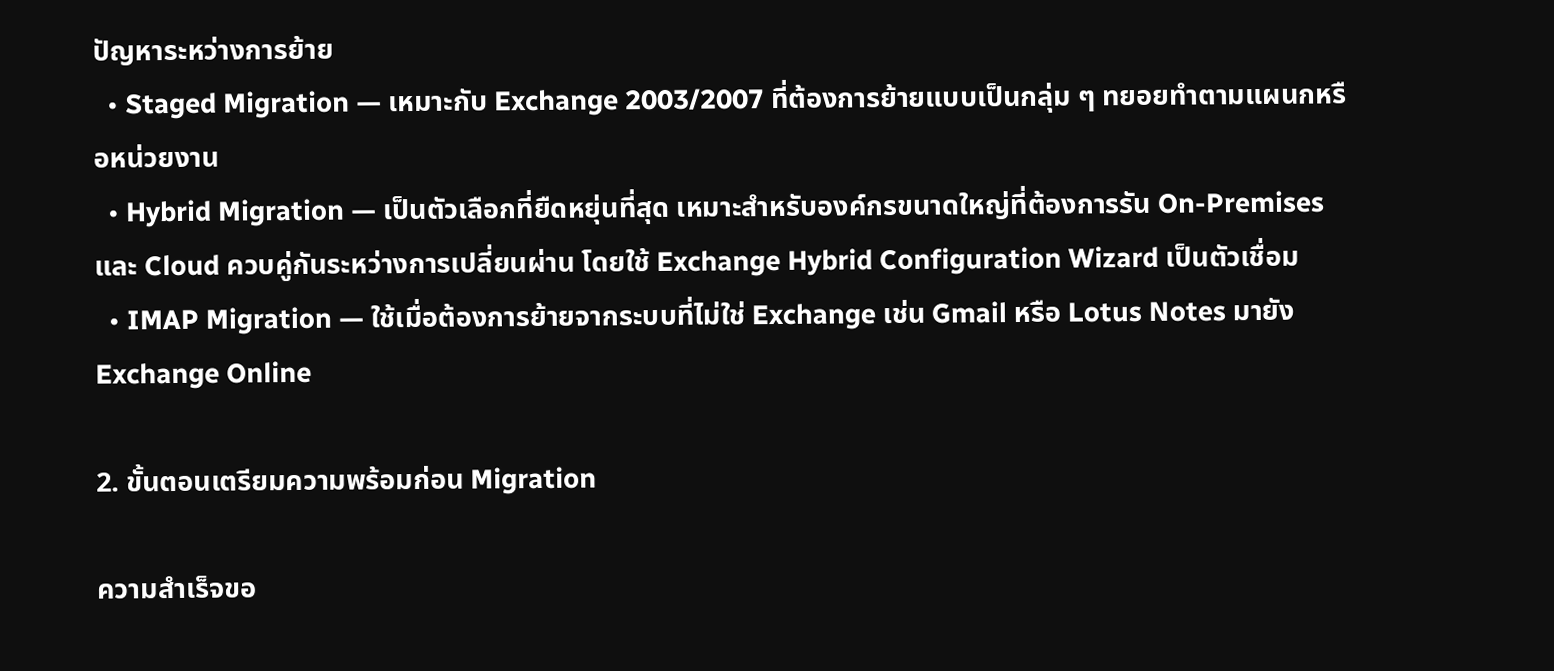ปัญหาระหว่างการย้าย
  • Staged Migration — เหมาะกับ Exchange 2003/2007 ที่ต้องการย้ายแบบเป็นกลุ่ม ๆ ทยอยทำตามแผนกหรือหน่วยงาน
  • Hybrid Migration — เป็นตัวเลือกที่ยืดหยุ่นที่สุด เหมาะสำหรับองค์กรขนาดใหญ่ที่ต้องการรัน On-Premises และ Cloud ควบคู่กันระหว่างการเปลี่ยนผ่าน โดยใช้ Exchange Hybrid Configuration Wizard เป็นตัวเชื่อม
  • IMAP Migration — ใช้เมื่อต้องการย้ายจากระบบที่ไม่ใช่ Exchange เช่น Gmail หรือ Lotus Notes มายัง Exchange Online

2. ขั้นตอนเตรียมความพร้อมก่อน Migration

ความสำเร็จขอ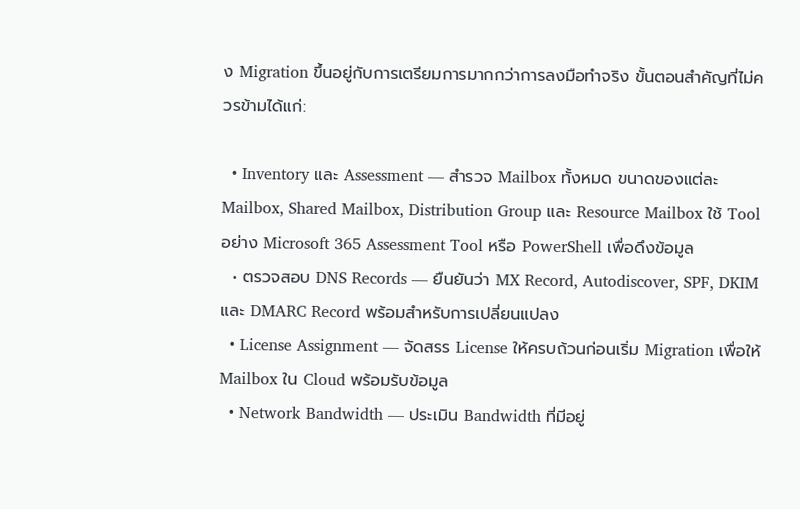ง Migration ขึ้นอยู่กับการเตรียมการมากกว่าการลงมือทำจริง ขั้นตอนสำคัญที่ไม่ควรข้ามได้แก่:

  • Inventory และ Assessment — สำรวจ Mailbox ทั้งหมด ขนาดของแต่ละ Mailbox, Shared Mailbox, Distribution Group และ Resource Mailbox ใช้ Tool อย่าง Microsoft 365 Assessment Tool หรือ PowerShell เพื่อดึงข้อมูล
  • ตรวจสอบ DNS Records — ยืนยันว่า MX Record, Autodiscover, SPF, DKIM และ DMARC Record พร้อมสำหรับการเปลี่ยนแปลง
  • License Assignment — จัดสรร License ให้ครบถ้วนก่อนเริ่ม Migration เพื่อให้ Mailbox ใน Cloud พร้อมรับข้อมูล
  • Network Bandwidth — ประเมิน Bandwidth ที่มีอยู่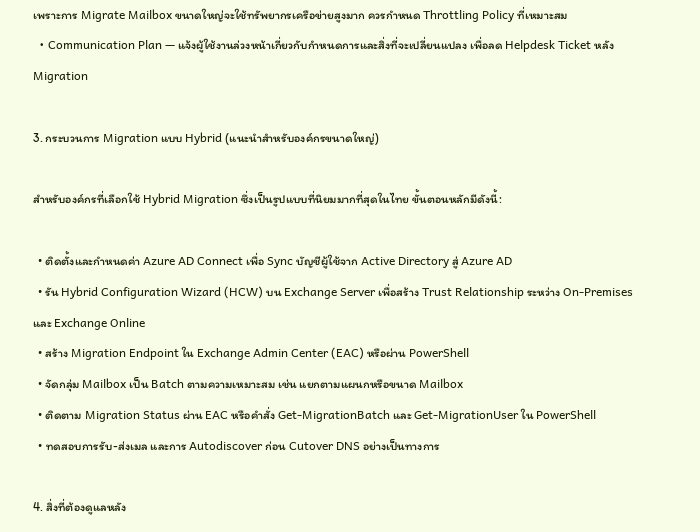เพราะการ Migrate Mailbox ขนาดใหญ่จะใช้ทรัพยากรเครือข่ายสูงมาก ควรกำหนด Throttling Policy ที่เหมาะสม
  • Communication Plan — แจ้งผู้ใช้งานล่วงหน้าเกี่ยวกับกำหนดการและสิ่งที่จะเปลี่ยนแปลง เพื่อลด Helpdesk Ticket หลัง Migration

3. กระบวนการ Migration แบบ Hybrid (แนะนำสำหรับองค์กรขนาดใหญ่)

สำหรับองค์กรที่เลือกใช้ Hybrid Migration ซึ่งเป็นรูปแบบที่นิยมมากที่สุดในไทย ขั้นตอนหลักมีดังนี้:

  • ติดตั้งและกำหนดค่า Azure AD Connect เพื่อ Sync บัญชีผู้ใช้จาก Active Directory สู่ Azure AD
  • รัน Hybrid Configuration Wizard (HCW) บน Exchange Server เพื่อสร้าง Trust Relationship ระหว่าง On-Premises และ Exchange Online
  • สร้าง Migration Endpoint ใน Exchange Admin Center (EAC) หรือผ่าน PowerShell
  • จัดกลุ่ม Mailbox เป็น Batch ตามความเหมาะสม เช่น แยกตามแผนกหรือขนาด Mailbox
  • ติดตาม Migration Status ผ่าน EAC หรือคำสั่ง Get-MigrationBatch และ Get-MigrationUser ใน PowerShell
  • ทดสอบการรับ-ส่งเมล และการ Autodiscover ก่อน Cutover DNS อย่างเป็นทางการ

4. สิ่งที่ต้องดูแลหลัง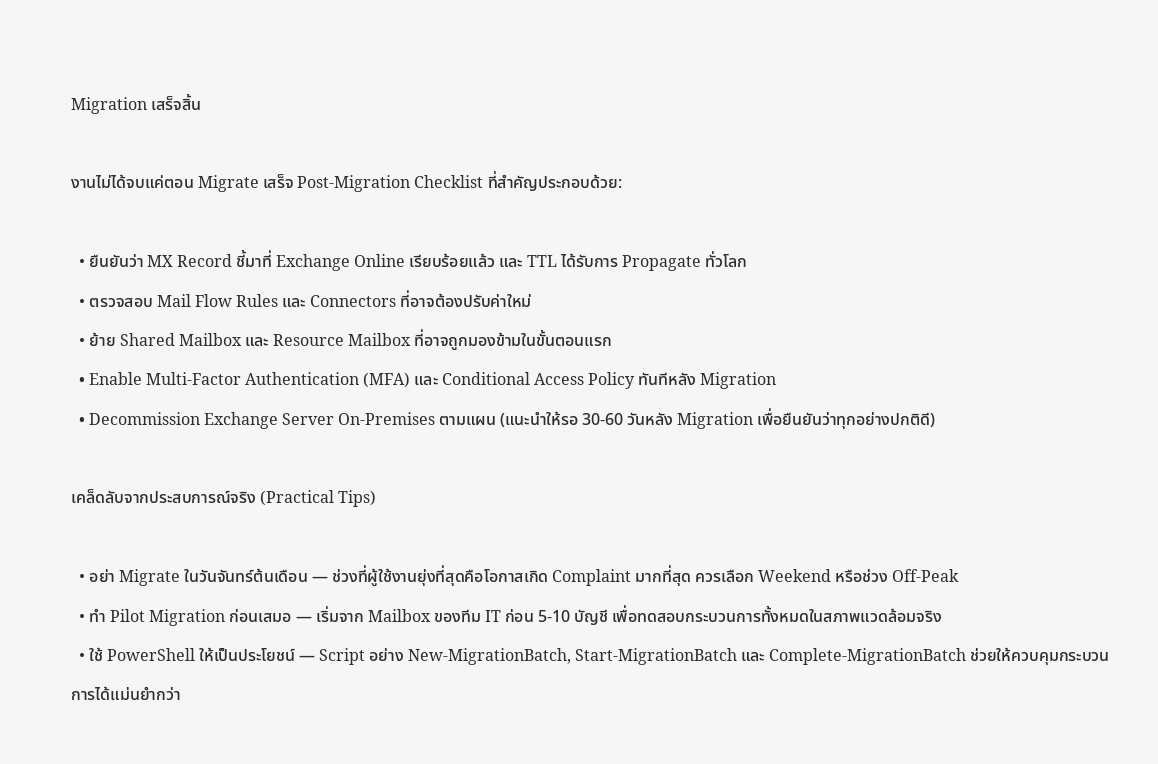Migration เสร็จสิ้น

งานไม่ได้จบแค่ตอน Migrate เสร็จ Post-Migration Checklist ที่สำคัญประกอบด้วย:

  • ยืนยันว่า MX Record ชี้มาที่ Exchange Online เรียบร้อยแล้ว และ TTL ได้รับการ Propagate ทั่วโลก
  • ตรวจสอบ Mail Flow Rules และ Connectors ที่อาจต้องปรับค่าใหม่
  • ย้าย Shared Mailbox และ Resource Mailbox ที่อาจถูกมองข้ามในขั้นตอนแรก
  • Enable Multi-Factor Authentication (MFA) และ Conditional Access Policy ทันทีหลัง Migration
  • Decommission Exchange Server On-Premises ตามแผน (แนะนำให้รอ 30-60 วันหลัง Migration เพื่อยืนยันว่าทุกอย่างปกติดี)

เคล็ดลับจากประสบการณ์จริง (Practical Tips)

  • อย่า Migrate ในวันจันทร์ต้นเดือน — ช่วงที่ผู้ใช้งานยุ่งที่สุดคือโอกาสเกิด Complaint มากที่สุด ควรเลือก Weekend หรือช่วง Off-Peak
  • ทำ Pilot Migration ก่อนเสมอ — เริ่มจาก Mailbox ของทีม IT ก่อน 5-10 บัญชี เพื่อทดสอบกระบวนการทั้งหมดในสภาพแวดล้อมจริง
  • ใช้ PowerShell ให้เป็นประโยชน์ — Script อย่าง New-MigrationBatch, Start-MigrationBatch และ Complete-MigrationBatch ช่วยให้ควบคุมกระบวนการได้แม่นยำกว่า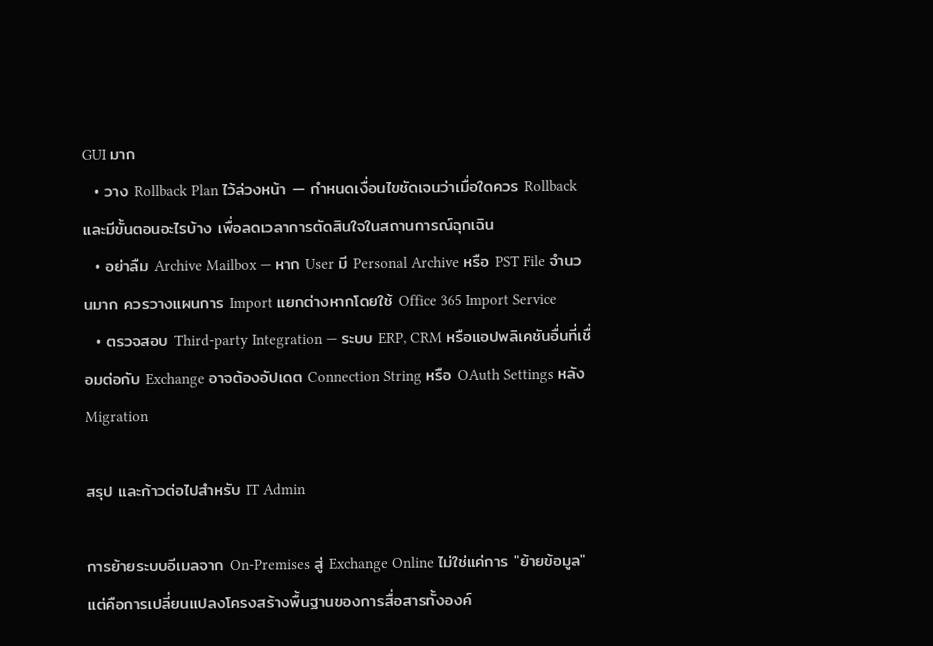GUI มาก
  • วาง Rollback Plan ไว้ล่วงหน้า — กำหนดเงื่อนไขชัดเจนว่าเมื่อใดควร Rollback และมีขั้นตอนอะไรบ้าง เพื่อลดเวลาการตัดสินใจในสถานการณ์ฉุกเฉิน
  • อย่าลืม Archive Mailbox — หาก User มี Personal Archive หรือ PST File จำนวนมาก ควรวางแผนการ Import แยกต่างหากโดยใช้ Office 365 Import Service
  • ตรวจสอบ Third-party Integration — ระบบ ERP, CRM หรือแอปพลิเคชันอื่นที่เชื่อมต่อกับ Exchange อาจต้องอัปเดต Connection String หรือ OAuth Settings หลัง Migration

สรุป และก้าวต่อไปสำหรับ IT Admin

การย้ายระบบอีเมลจาก On-Premises สู่ Exchange Online ไม่ใช่แค่การ "ย้ายข้อมูล" แต่คือการเปลี่ยนแปลงโครงสร้างพื้นฐานของการสื่อสารทั้งองค์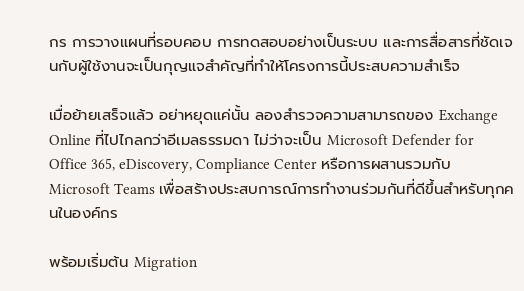กร การวางแผนที่รอบคอบ การทดสอบอย่างเป็นระบบ และการสื่อสารที่ชัดเจนกับผู้ใช้งานจะเป็นกุญแจสำคัญที่ทำให้โครงการนี้ประสบความสำเร็จ

เมื่อย้ายเสร็จแล้ว อย่าหยุดแค่นั้น ลองสำรวจความสามารถของ Exchange Online ที่ไปไกลกว่าอีเมลธรรมดา ไม่ว่าจะเป็น Microsoft Defender for Office 365, eDiscovery, Compliance Center หรือการผสานรวมกับ Microsoft Teams เพื่อสร้างประสบการณ์การทำงานร่วมกันที่ดีขึ้นสำหรับทุกคนในองค์กร

พร้อมเริ่มต้น Migration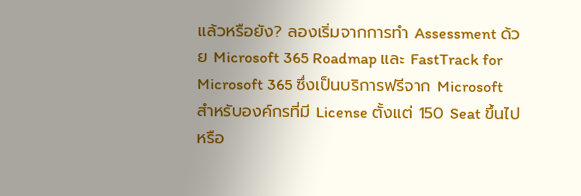แล้วหรือยัง? ลองเริ่มจากการทำ Assessment ด้วย Microsoft 365 Roadmap และ FastTrack for Microsoft 365 ซึ่งเป็นบริการฟรีจาก Microsoft สำหรับองค์กรที่มี License ตั้งแต่ 150 Seat ขึ้นไป หรือ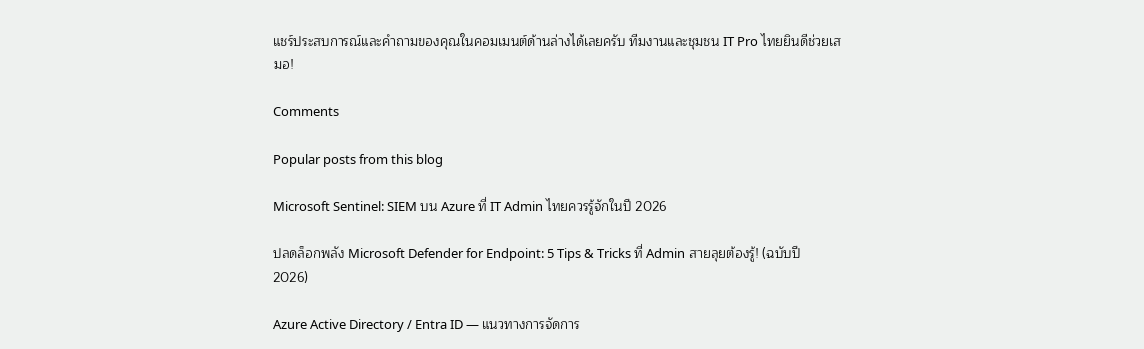แชร์ประสบการณ์และคำถามของคุณในคอมเมนต์ด้านล่างได้เลยครับ ทีมงานและชุมชน IT Pro ไทยยินดีช่วยเสมอ!

Comments

Popular posts from this blog

Microsoft Sentinel: SIEM บน Azure ที่ IT Admin ไทยควรรู้จักในปี 2026

ปลดล็อกพลัง Microsoft Defender for Endpoint: 5 Tips & Tricks ที่ Admin สายลุยต้องรู้! (ฉบับปี 2026)

Azure Active Directory / Entra ID — แนวทางการจัดการ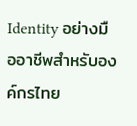Identity อย่างมืออาชีพสำหรับองค์กรไทย